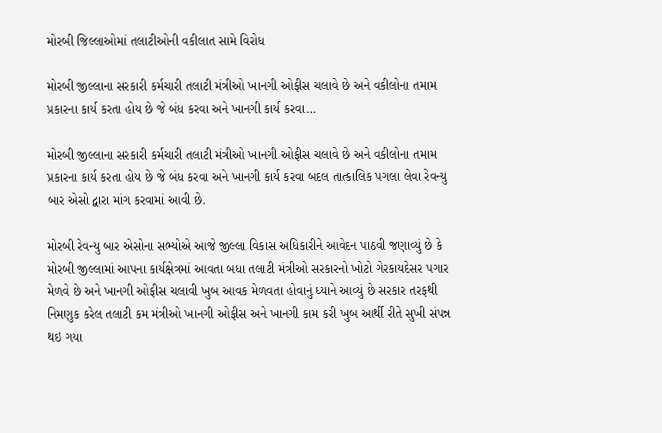મોરબી જિલ્લાઓમાં તલાટીઓની વકીલાત સામે વિરોધ

મોરબી જીલ્લાના સરકારી કર્મચારી તલાટી મંત્રીઓ ખાનગી ઓફીસ ચલાવે છે અને વકીલોના તમામ પ્રકારના કાર્ય કરતા હોય છે જે બંધ કરવા અને ખાનગી કાર્ય કરવા…

મોરબી જીલ્લાના સરકારી કર્મચારી તલાટી મંત્રીઓ ખાનગી ઓફીસ ચલાવે છે અને વકીલોના તમામ પ્રકારના કાર્ય કરતા હોય છે જે બંધ કરવા અને ખાનગી કાર્ય કરવા બદલ તાત્કાલિક પગલા લેવા રેવન્યુ બાર એસો દ્વારા માંગ કરવામાં આવી છે.

મોરબી રેવન્યુ બાર એસોના સભ્યોએ આજે જીલ્લા વિકાસ અધિકારીને આવેદન પાઠવી જણાવ્યું છે કે મોરબી જીલ્લામાં આપના કાર્યક્ષેત્રમાં આવતા બધા તલાટી મંત્રીઓ સરકારનો ખોટો ગેરકાયદેસર પગાર મેળવે છે અને ખાનગી ઓફીસ ચલાવી ખુબ આવક મેળવતા હોવાનું ધ્યાને આવ્યું છે સરકાર તરફથી નિમણુક કરેલ તલાટી કમ મંત્રીઓ ખાનગી ઓફીસ અને ખાનગી કામ કરી ખુબ આર્થી રીતે સુખી સંપન્ન થઇ ગયા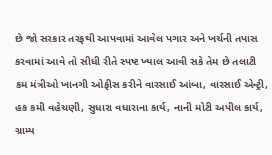છે જો સરકાર તરફથી આપવામાં આવેલ પગાર અને ખર્ચની તપાસ કરવામાં આવે તો સીધી રીતે સ્પષ્ટ ખ્યાલ આવી સકે તેમ છે તલાટી કમ મંત્રીઓ ખાનગી ઓફીસ કરીને વારસાઈ આંબા, વારસાઈ એન્ટ્રી, હક કમી વહેચણી, સુધારા વધારાના કાર્ય, નાની મોટી અપીલ કાર્ય, ગ્રામ્ય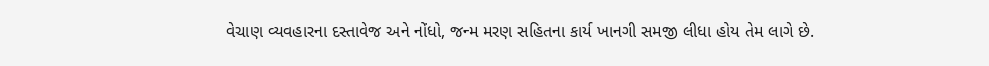વેચાણ વ્યવહારના દસ્તાવેજ અને નોંધો, જન્મ મરણ સહિતના કાર્ય ખાનગી સમજી લીધા હોય તેમ લાગે છે.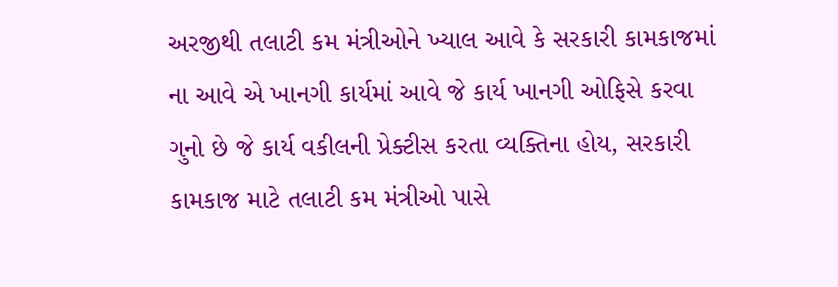અરજીથી તલાટી કમ મંત્રીઓને ખ્યાલ આવે કે સરકારી કામકાજમાં ના આવે એ ખાનગી કાર્યમાં આવે જે કાર્ય ખાનગી ઓફિસે કરવા ગુનો છે જે કાર્ય વકીલની પ્રેક્ટીસ કરતા વ્યક્તિના હોય, સરકારી કામકાજ માટે તલાટી કમ મંત્રીઓ પાસે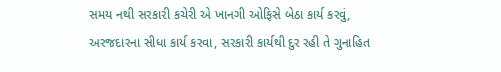સમય નથી સરકારી કચેરી એ ખાનગી ઓફિસે બેઠા કાર્ય કરવું, અરજદારના સીધા કાર્ય કરવા, સરકારી કાર્યથી દુર રહી તે ગુનાહિત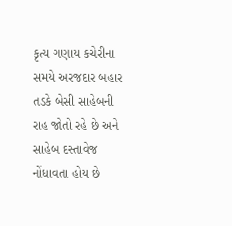કૃત્ય ગણાય કચેરીના સમયે અરજદાર બહાર તડકે બેસી સાહેબની રાહ જોતો રહે છે અને સાહેબ દસ્તાવેજ નોંધાવતા હોય છે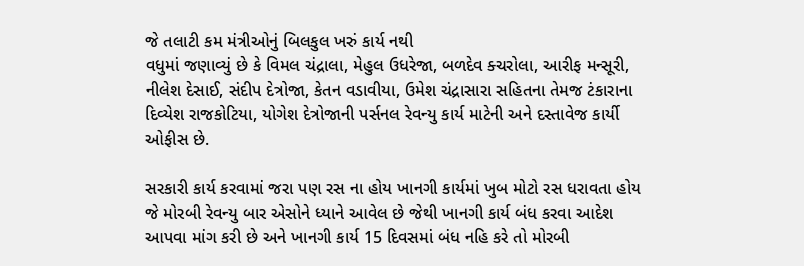જે તલાટી કમ મંત્રીઓનું બિલકુલ ખરું કાર્ય નથી
વધુમાં જણાવ્યું છે કે વિમલ ચંદ્રાલા, મેહુલ ઉધરેજા, બળદેવ ક્ચરોલા, આરીફ મન્સૂરી, નીલેશ દેસાઈ, સંદીપ દેત્રોજા, કેતન વડાવીયા, ઉમેશ ચંદ્રાસારા સહિતના તેમજ ટંકારાના દિવ્યેશ રાજકોટિયા, યોગેશ દેત્રોજાની પર્સનલ રેવન્યુ કાર્ય માટેની અને દસ્તાવેજ કાર્યી ઓફીસ છે.

સરકારી કાર્ય કરવામાં જરા પણ રસ ના હોય ખાનગી કાર્યમાં ખુબ મોટો રસ ધરાવતા હોય જે મોરબી રેવન્યુ બાર એસોને ધ્યાને આવેલ છે જેથી ખાનગી કાર્ય બંધ કરવા આદેશ આપવા માંગ કરી છે અને ખાનગી કાર્ય 15 દિવસમાં બંધ નહિ કરે તો મોરબી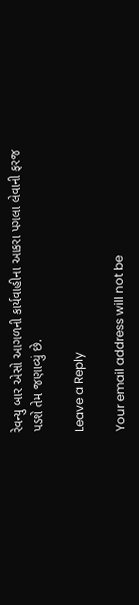રેવન્યુ બાર એસો આગળની કાર્યવાહીના આકરા પગલા લેવાની ફરજ પડશે તેમ જણાવ્યું છે.

Leave a Reply

Your email address will not be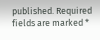published. Required fields are marked *